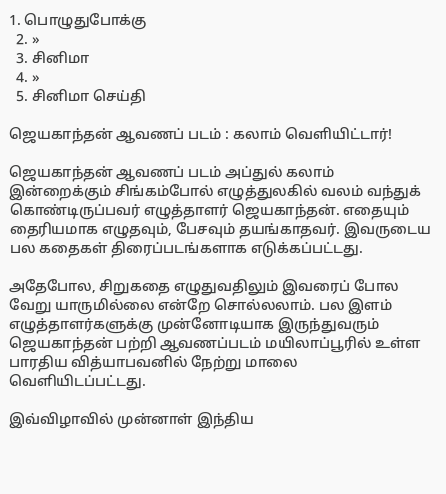1. பொழுதுபோக்கு
  2. »
  3. சினிமா
  4. »
  5. சினிமா செய்தி

ஜெயகாந்தன் ஆவணப் படம் : கலாம் வெளியிட்டார்!

ஜெயகாந்தன் ஆவணப் படம் அப்துல் கலாம்
இன்றைக்கும் சிங்கம்போல் எழுத்துலகில் வலம் வந்துக் கொண்டிருப்பவர் எழுத்தாளர் ஜெயகாந்தன். எதையும் தைரியமாக எழுதவும், பேசவும் தயங்காதவர். இவருடைய பல கதைகள் திரைப்படங்களாக எடுக்கப்பட்டது.

அதேபோல, சிறுகதை எழுதுவதிலும் இவரைப் போல வேறு யாருமில்லை என்றே சொல்லலாம். பல இளம் எழுத்தாளர்களுக்கு முன்னோடியாக இருந்துவரும் ஜெயகாந்தன் பற்றி ஆவணப்படம் மயிலாப்பூரில் உள்ள பாரதிய வித்யாபவனில் நேற்று மாலை வெளியிடப்பட்டது.

இவ்விழாவில் முன்னாள் இந்திய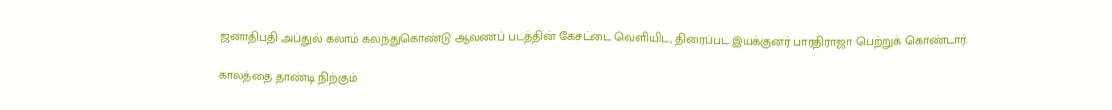ஜனாதிபதி அப்துல் கலாம் கலந்துகொண்டு ஆவணப் படத்தின் கேசட்டை வெளியிட, திரைப்பட இயக்குனர் பாரதிராஜா பெற்றுக் கொண்டார்.

காலத்தை தாண்டி நிற்கும்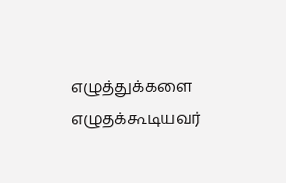எழுத்துக்களை எழுதக்கூடியவர்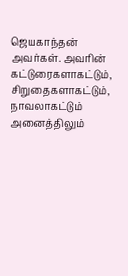ஜெயகாந்தன் அவர்கள். அவரின் கட்டுரைகளாகட்டும், சிறுதைகளாகட்டும், நாவலாகட்டும் அனைத்திலும்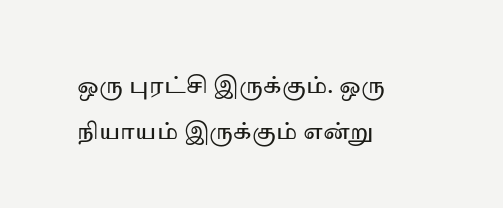ஒரு புரட்சி இருக்கும். ஒரு நியாயம் இருக்கும் என்று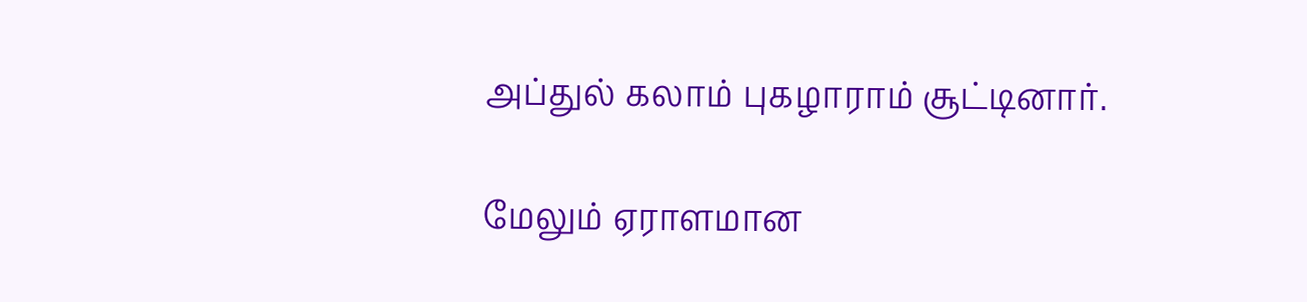அப்துல் கலாம் புகழாராம் சூட்டினார்.

மேலும் ஏராளமான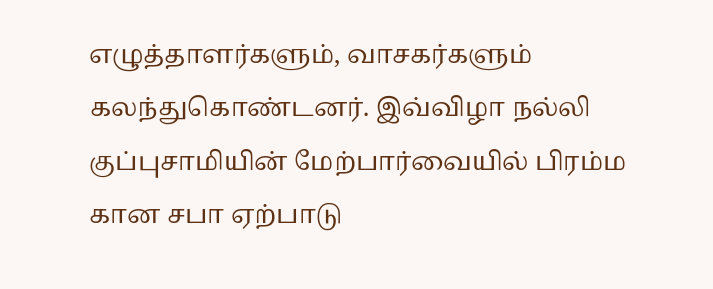எழுத்தாளர்களும், வாசகர்களும் கலந்துகொண்டனர். இவ்விழா நல்லி குப்புசாமியின் மேற்பார்வையில் பிரம்ம கான சபா ஏற்பாடு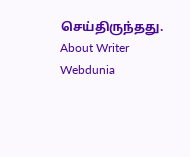செய்திருந்தது.
About Writer
Webdunia